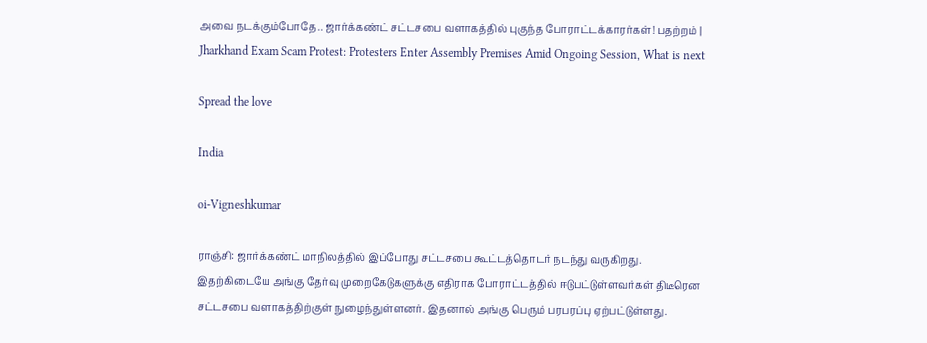அவை நடக்கும்போதே.. ஜார்க்கண்ட் சட்டசபை வளாகத்தில் புகுந்த போராட்டக்காரர்கள்! பதற்றம் | Jharkhand Exam Scam Protest: Protesters Enter Assembly Premises Amid Ongoing Session, What is next

Spread the love

India

oi-Vigneshkumar

ராஞ்சி: ஜார்க்கண்ட் மாநிலத்தில் இப்போது சட்டசபை கூட்டத்தொடர் நடந்து வருகிறது. இதற்கிடையே அங்கு தேர்வு முறைகேடுகளுக்கு எதிராக போராட்டத்தில் ஈடுபட்டுள்ளவர்கள் திடீரென சட்டசபை வளாகத்திற்குள் நுழைந்துள்ளனர். இதனால் அங்கு பெரும் பரபரப்பு ஏற்பட்டுள்ளது.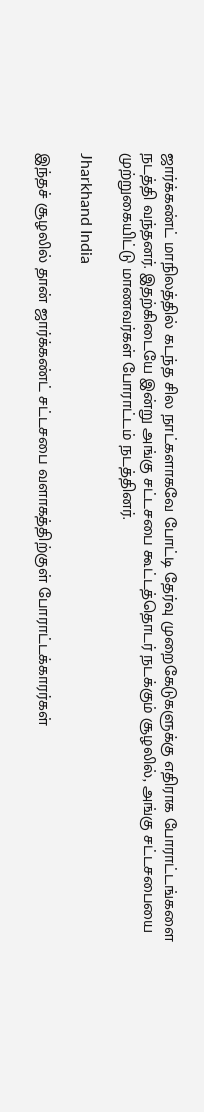ஜார்க்கண்ட் மாநிலத்தில் கடந்த சில நாட்களாகவே போட்டி தேர்வு முறைகேடுகளுக்கு எதிராக போராட்டங்களை நடத்தி வந்தனர். இதற்கிடையே இன்று அங்கு சட்டசபை கூட்டத்தொடர் நடக்கும் சூழலில், அங்கு சட்டசபையை முற்றுகையிட்டு மாணவர்கள் போராட்டம் நடத்தினர்.

Jharkhand India

இந்தச் சூழலில் தான் ஜார்க்கண்ட் சட்டசபை வளாகத்திற்குள் போராட்டக்காரர்கள்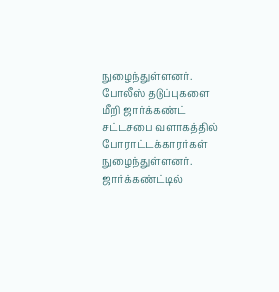நுழைந்துள்ளனர். போலீஸ் தடுப்புகளை மீறி ஜார்க்கண்ட் சட்டசபை வளாகத்தில் போராட்டக்காரர்கள் நுழைந்துள்ளனர். ஜார்க்கண்ட்டில்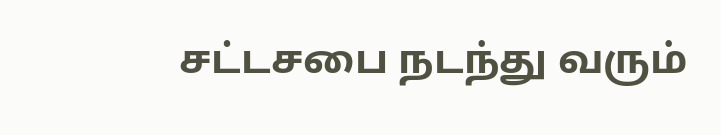சட்டசபை நடந்து வரும்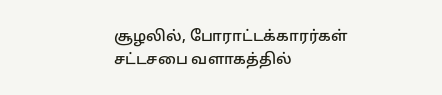சூழலில், போராட்டக்காரர்கள் சட்டசபை வளாகத்தில்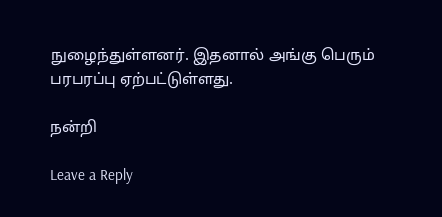நுழைந்துள்ளனர். இதனால் அங்கு பெரும் பரபரப்பு ஏற்பட்டுள்ளது.

நன்றி

Leave a Reply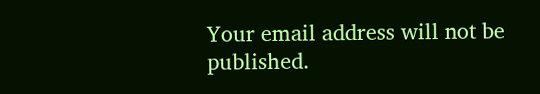Your email address will not be published.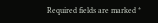Required fields are marked *